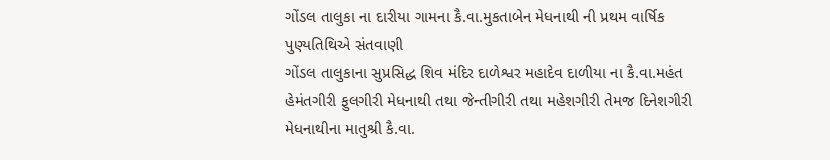ગોંડલ તાલુકા ના દારીયા ગામના કૈ.વા.મુકતાબેન મેધનાથી ની પ્રથમ વાર્ષિક પુણ્યતિથિએ સંતવાણી
ગોંડલ તાલુકાના સુપ્રસિદ્ધ શિવ મંદિર દાળેશ્વર મહાદેવ દાળીયા ના કૈ.વા.મહંત હેમંતગીરી ફુલગીરી મેધનાથી તથા જેન્તીગીરી તથા મહેશગીરી તેમજ દિનેશગીરી મેધનાથીના માતુશ્રી કૈ.વા.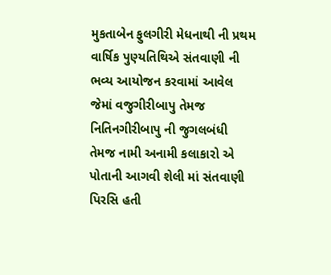મુકતાબેન ફુલગીરી મેધનાથી ની પ્રથમ વાર્ષિક પુણ્યતિથિએ સંતવાણી ની ભવ્ય આયોજન કરવામાં આવેલ જેમાં વજુગીરીબાપુ તેમજ નિતિનગીરીબાપુ ની જુગલબંધી તેમજ નામી અનામી કલાકારો એ પોતાની આગવી શેલી માં સંતવાણી પિરસિ હતી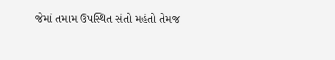જેમાં તમામ ઉપસ્થિત સંતો મહંતો તેમજ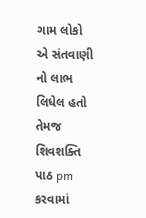ગામ લોકો એ સંતવાણી નો લાભ લિધેલ હતો તેમજ શિવશક્તિ પાઠ pm કરવામાં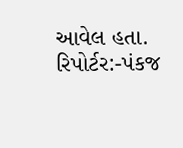આવેલ હતા.
રિપોર્ટર:-પંકજ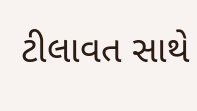ટીલાવત સાથે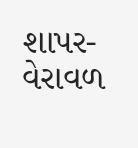શાપર-વેરાવળ